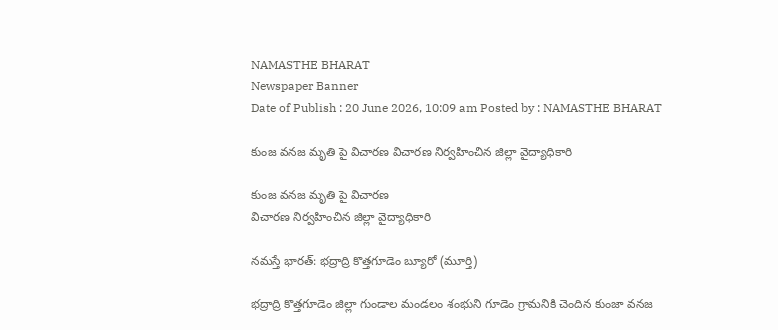NAMASTHE BHARAT
Newspaper Banner
Date of Publish : 20 June 2026, 10:09 am Posted by : NAMASTHE BHARAT

కుంజ వనజ మృతి పై విచారణ విచారణ నిర్వహించిన జిల్లా వైద్యాధికారి

కుంజ వనజ మృతి పై విచారణ
విచారణ నిర్వహించిన జిల్లా వైద్యాధికారి

నమస్తే భారత్: భద్రాద్రి కొత్తగూడెం బ్యూరో (మూర్తి)

భద్రాద్రి కొత్తగూడెం జిల్లా గుండాల మండలం శంభుని గూడెం గ్రామనికి చెందిన కుంజా వనజ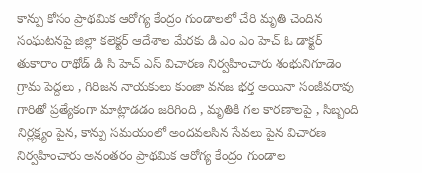కాన్పు కోసం ప్రాథమిక ఆరోగ్య కేంద్రం గుండాలలో చేరి మృతి చెందిన సంఘటనపై జిల్లా కలెక్టర్ ఆదేశాల మేరకు డి ఎం ఎం హెచ్ ఓ డాక్టర్ తుకారాం రాథోడ్ డి సి హెచ్ ఎస్ విచారణ నిర్వహించారు శంభునిగూడెం గ్రామ పెద్దలు , గిరిజన నాయకులు కుంజా వనజ భర్త అయినా సంజీవరావు గారితో ప్రత్యేకంగా మాట్లాడడం జరిగింది , మృతికి గల కారణాలపై , సిబ్బంది నిర్లక్ష్యం పైన, కాన్పు సమయంలో అందవలసిన సేవలు పైన విచారణ నిర్వహించారు అనంతరం ప్రాథమిక ఆరోగ్య కేంద్రం గుండాల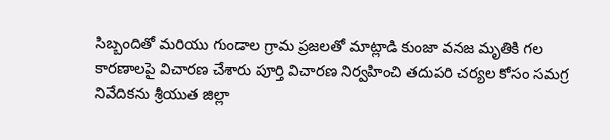సిబ్బందితో మరియు గుండాల గ్రామ ప్రజలతో మాట్లాడి కుంజా వనజ మృతికి గల కారణాలపై విచారణ చేశారు పూర్తి విచారణ నిర్వహించి తదుపరి చర్యల కోసం సమగ్ర నివేదికను శ్రీయుత జిల్లా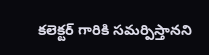కలెక్టర్ గారికి సమర్పిస్తానని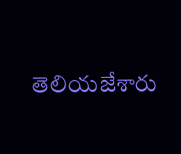తెలియజేశారు